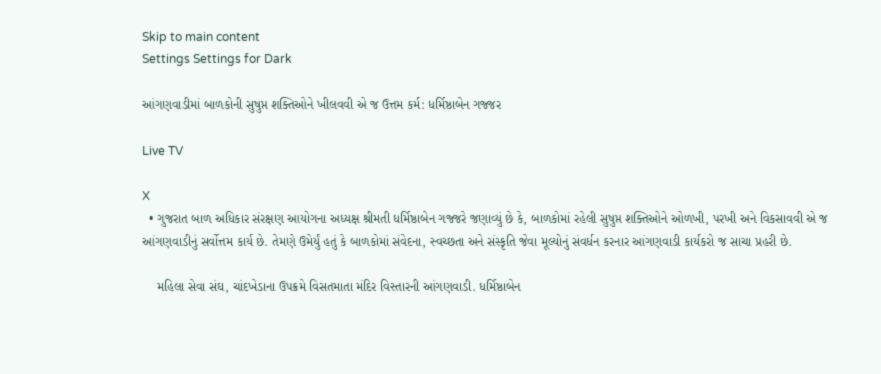Skip to main content
Settings Settings for Dark

આંગણવાડીમાં બાળકોની સુષુપ્ત શક્તિઓને ખીલવવી એ જ ઉત્તમ કર્મ: ધર્મિષ્ઠાબેન ગજ્જર

Live TV

X
  • ગુજરાત બાળ અધિકાર સંરક્ષણ આયોગના અધ્યક્ષ શ્રીમતી ધર્મિષ્ઠાબેન ગજ્જરે જણાવ્યું છે કે, બાળકોમાં રહેલી સુષુપ્ત શક્તિઓને ઓળખી, પરખી અને વિકસાવવી એ જ આંગણવાડીનું સર્વોત્તમ કાર્ય છે. તેમણે ઉમેર્યું હતું કે બાળકોમાં સંવેદના, સ્વચ્છતા અને સંસ્કૃતિ જેવા મૂલ્યોનું સંવર્ધન કરનાર આંગણવાડી કાર્યકરો જ સાચા પ્રહરી છે.

    મહિલા સેવા સંઘ, ચાંદખેડાના ઉપક્રમે વિસતમાતા મંદિર વિસ્તારની આંગણવાડી. ધર્મિષ્ઠાબેન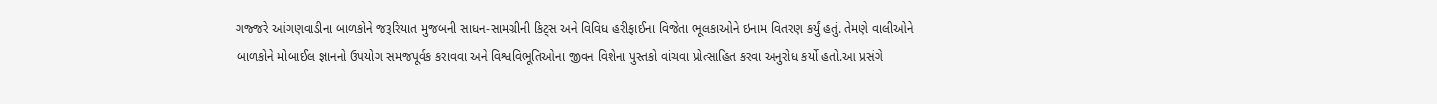ગજ્જરે આંગણવાડીના બાળકોને જરૂરિયાત મુજબની સાધન-સામગ્રીની કિટ્સ અને વિવિધ હરીફાઈના વિજેતા ભૂલકાઓને ઇનામ વિતરણ કર્યું હતું. તેમણે વાલીઓને બાળકોને મોબાઈલ જ્ઞાનનો ઉપયોગ સમજપૂર્વક કરાવવા અને વિશ્વવિભૂતિઓના જીવન વિશેના પુસ્તકો વાંચવા પ્રોત્સાહિત કરવા અનુરોધ કર્યો હતો.આ પ્રસંગે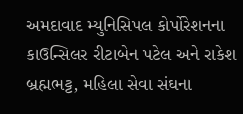અમદાવાદ મ્યુનિસિપલ કોર્પોરેશનના કાઉન્સિલર રીટાબેન પટેલ અને રાકેશ બ્રહ્મભટ્ટ, મહિલા સેવા સંઘના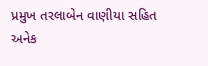પ્રમુખ તરલાબેન વાણીયા સહિત અનેક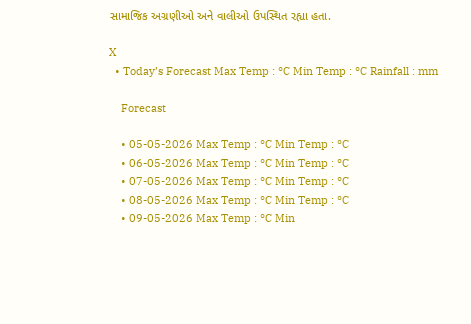સામાજિક અગ્રણીઓ અને વાલીઓ ઉપસ્થિત રહ્યા હતા.

X
  • Today’s Forecast Max Temp : °C Min Temp : °C Rainfall : mm

    Forecast

    • 05-05-2026 Max Temp : °C Min Temp : °C
    • 06-05-2026 Max Temp : °C Min Temp : °C
    • 07-05-2026 Max Temp : °C Min Temp : °C
    • 08-05-2026 Max Temp : °C Min Temp : °C
    • 09-05-2026 Max Temp : °C Min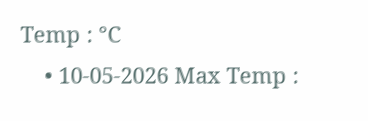Temp : °C
    • 10-05-2026 Max Temp :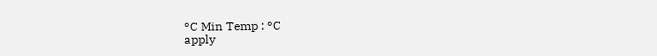°C Min Temp : °C
apply